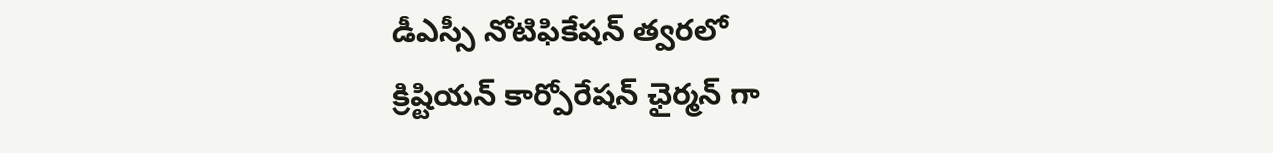డీఎస్సీ నోటిఫికేషన్ త్వరలో
క్రిష్టియన్ కార్పోరేషన్ ఛైర్మన్ గా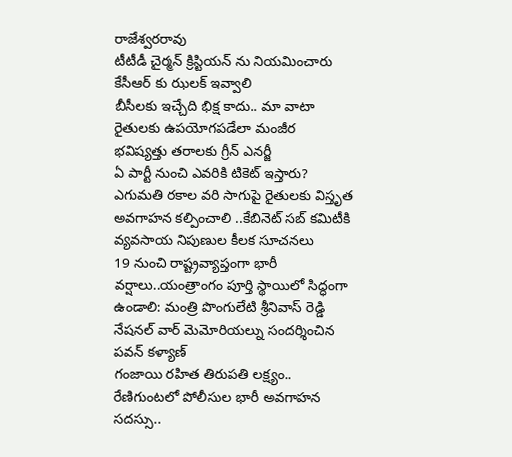రాజేశ్వరరావు
టీటీడీ చైర్మన్ క్రిస్టియన్ ను నియమించారు
కేసీఆర్ కు ఝలక్ ఇవ్వాలి
బీసీలకు ఇచ్చేది భిక్ష కాదు.. మా వాటా
రైతులకు ఉపయోగపడేలా మంజీర
భవిష్యత్తు తరాలకు గ్రీన్ ఎనర్జీ
ఏ పార్టీ నుంచి ఎవరికి టికెట్ ఇస్తారు?
ఎగుమతి రకాల వరి సాగుపై రైతులకు విస్తృత అవగాహన కల్పించాలి ..కేబినెట్ సబ్ కమిటీకి వ్యవసాయ నిపుణుల కీలక సూచనలు
19 నుంచి రాష్ట్రవ్యాప్తంగా భారీ వర్షాలు..యంత్రాంగం పూర్తి స్థాయిలో సిద్ధంగా ఉండాలి: మంత్రి పొంగులేటి శ్రీనివాస్ రెడ్డి
నేషనల్ వార్ మెమోరియల్ను సందర్శించిన పవన్ కళ్యాణ్
గంజాయి రహిత తిరుపతి లక్ష్యం.. రేణిగుంటలో పోలీసుల భారీ అవగాహన సదస్సు..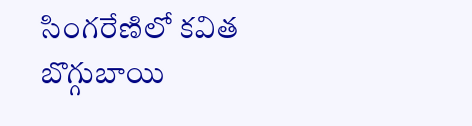సింగరేణిలో కవిత బొగ్గుబాయి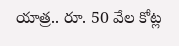యాత్ర.. రూ. 50 వేల కోట్ల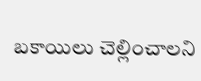బకాయిలు చెల్లించాలని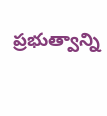ప్రభుత్వాన్ని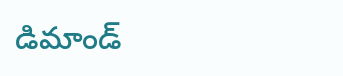డిమాండ్